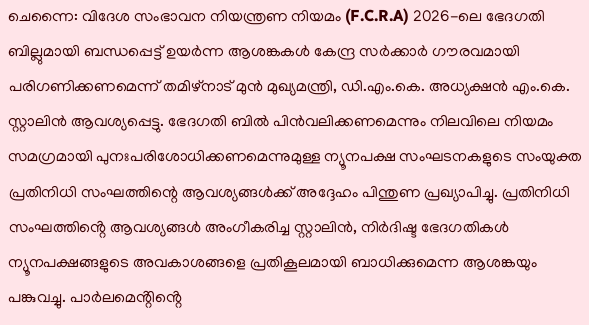ചെന്നൈ: വിദേശ സംഭാവന നിയന്ത്രണ നിയമം (F.C.R.A) 2026-ലെ ഭേദഗതി ബില്ലുമായി ബന്ധപ്പെട്ട് ഉയർന്ന ആശങ്കകൾ കേന്ദ്ര സർക്കാർ ഗൗരവമായി പരിഗണിക്കണമെന്ന് തമിഴ്നാട് മുൻ മുഖ്യമന്ത്രി, ഡി.എം.കെ. അധ്യക്ഷൻ എം.കെ. സ്റ്റാലിൻ ആവശ്യപ്പെട്ടു. ഭേദഗതി ബിൽ പിൻവലിക്കണമെന്നും നിലവിലെ നിയമം സമഗ്രമായി പുനഃപരിശോധിക്കണമെന്നുമുള്ള ന്യൂനപക്ഷ സംഘടനകളുടെ സംയുക്ത പ്രതിനിധി സംഘത്തിന്റെ ആവശ്യങ്ങൾക്ക് അദ്ദേഹം പിന്തുണ പ്രഖ്യാപിച്ചു. പ്രതിനിധി സംഘത്തിൻ്റെ ആവശ്യങ്ങൾ അംഗീകരിച്ച സ്റ്റാലിൻ, നിർദിഷ്ട ഭേദഗതികൾ ന്യൂനപക്ഷങ്ങളുടെ അവകാശങ്ങളെ പ്രതികൂലമായി ബാധിക്കുമെന്ന ആശങ്കയും പങ്കുവച്ചു. പാർലമെൻ്റിൻ്റെ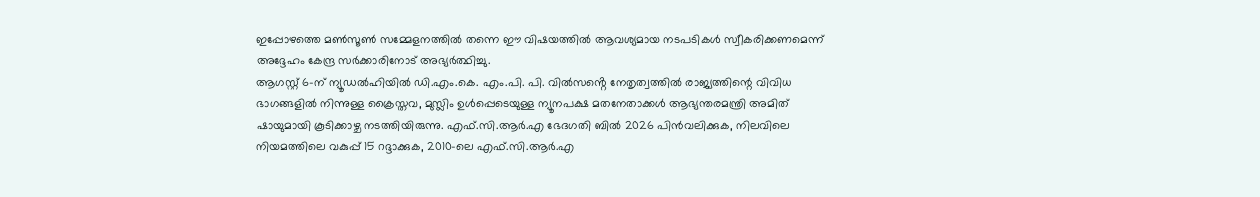ഇപ്പോഴത്തെ മൺസൂൺ സമ്മേളനത്തിൽ തന്നെ ഈ വിഷയത്തിൽ ആവശ്യമായ നടപടികൾ സ്വീകരിക്കണമെന്ന് അദ്ദേഹം കേന്ദ്ര സർക്കാരിനോട് അഭ്യർത്ഥിച്ചു.
ആഗസ്റ്റ് 6-ന് ന്യൂഡൽഹിയിൽ ഡി.എം.കെ. എം.പി. പി. വിൽസൻ്റെ നേതൃത്വത്തിൽ രാജ്യത്തിന്റെ വിവിധ ഭാഗങ്ങളിൽ നിന്നുള്ള ക്രൈസ്തവ, മുസ്ലിം ഉൾപ്പെടെയുള്ള ന്യൂനപക്ഷ മതനേതാക്കൾ ആഭ്യന്തരമന്ത്രി അമിത് ഷായുമായി കൂടിക്കാഴ്ച നടത്തിയിരുന്നു. എഫ്.സി.ആർ.എ ഭേദഗതി ബിൽ 2026 പിൻവലിക്കുക, നിലവിലെ നിയമത്തിലെ വകുപ്പ് 15 റദ്ദാക്കുക, 2010-ലെ എഫ്.സി.ആർ.എ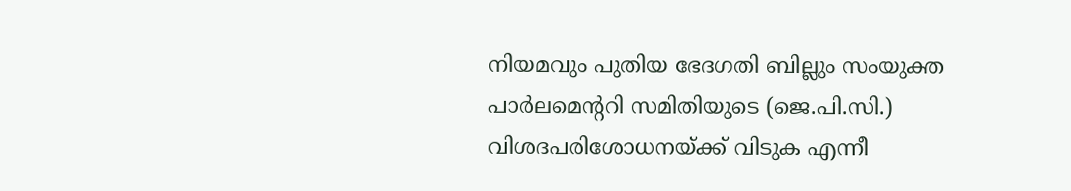നിയമവും പുതിയ ഭേദഗതി ബില്ലും സംയുക്ത പാർലമെന്ററി സമിതിയുടെ (ജെ.പി.സി.) വിശദപരിശോധനയ്ക്ക് വിടുക എന്നീ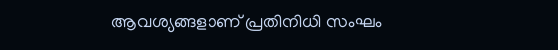ആവശ്യങ്ങളാണ് പ്രതിനിധി സംഘം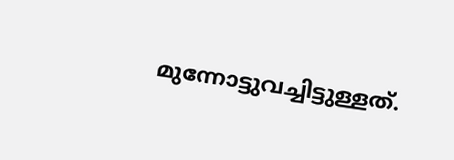മുന്നോട്ടുവച്ചിട്ടുള്ളത്.